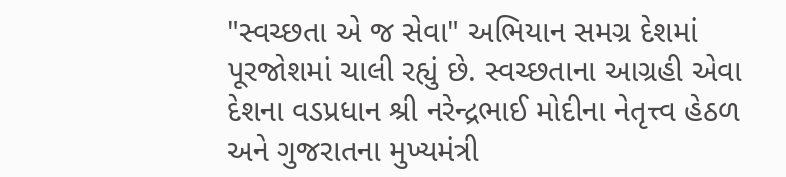"સ્વચ્છતા એ જ સેવા" અભિયાન સમગ્ર દેશમાં પૂરજોશમાં ચાલી રહ્યું છે. સ્વચ્છતાના આગ્રહી એવા દેશના વડપ્રધાન શ્રી નરેન્દ્રભાઈ મોદીના નેતૃત્ત્વ હેઠળ અને ગુજરાતના મુખ્યમંત્રી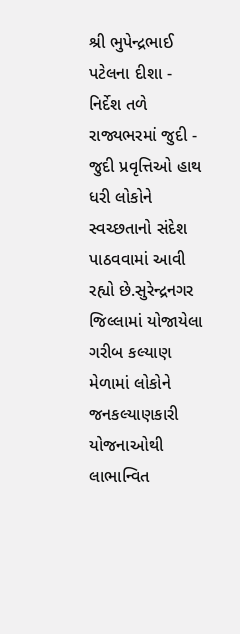શ્રી ભુપેન્દ્રભાઈ પટેલના દીશા - નિર્દેશ તળે રાજ્યભરમાં જુદી - જુદી પ્રવૃત્તિઓ હાથ ધરી લોકોને સ્વચ્છતાનો સંદેશ પાઠવવામાં આવી રહ્યો છે.સુરેન્દ્રનગર જિલ્લામાં યોજાયેલા ગરીબ કલ્યાણ મેળામાં લોકોને જનકલ્યાણકારી યોજનાઓથી લાભાન્વિત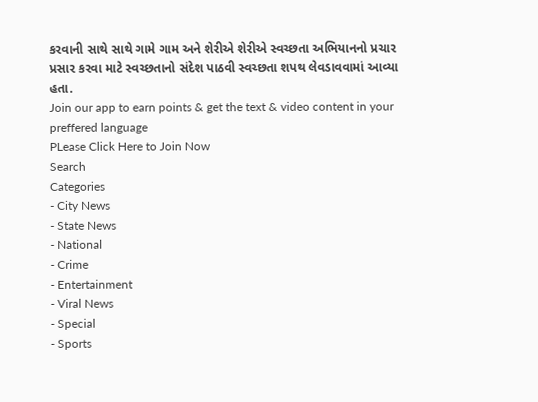કરવાની સાથે સાથે ગામે ગામ અને શેરીએ શેરીએ સ્વચ્છતા અભિયાનનો પ્રચાર પ્રસાર કરવા માટે સ્વચ્છતાનો સંદેશ પાઠવી સ્વચ્છતા શપથ લેવડાવવામાં આવ્યા હતા.
Join our app to earn points & get the text & video content in your preffered language
PLease Click Here to Join Now
Search
Categories
- City News
- State News
- National
- Crime
- Entertainment
- Viral News
- Special
- Sports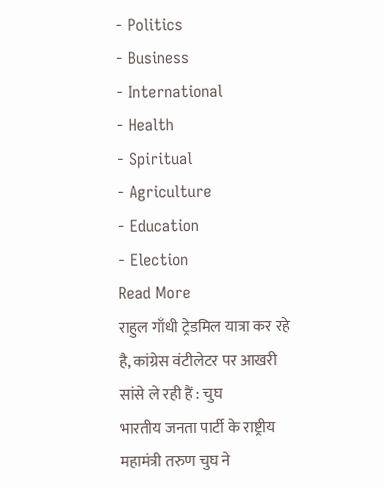- Politics
- Business
- International
- Health
- Spiritual
- Agriculture
- Education
- Election
Read More
राहुल गाँधी ट्रेडमिल यात्रा कर रहे है, कांग्रेस वंटीलेटर पर आखरी सांसे ले रही हैं : चुघ
भारतीय जनता पार्टी के राष्ट्रीय महामंत्री तरुण चुघ ने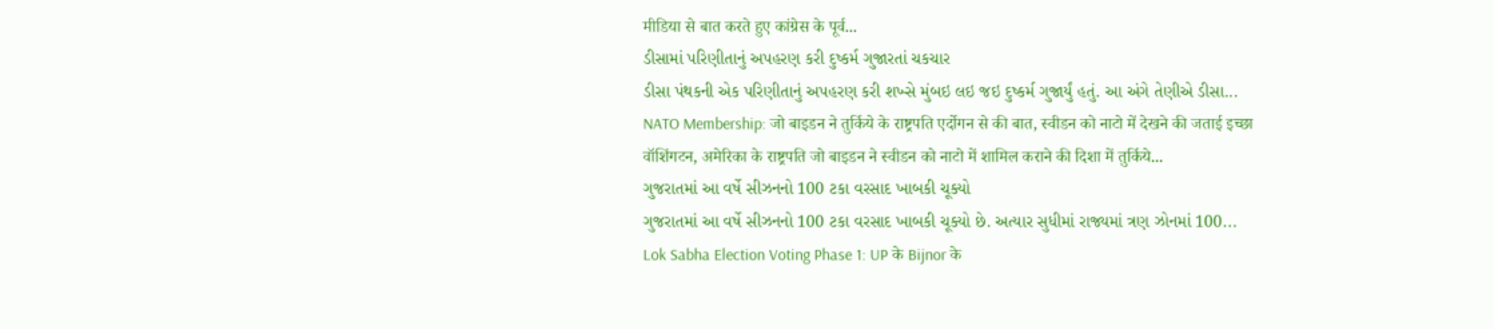मीडिया से बात करते हुए कांग्रेस के पूर्व...
ડીસામાં પરિણીતાનું અપહરણ કરી દુષ્કર્મ ગુજારતાં ચકચાર
ડીસા પંથકની એક પરિણીતાનું અપહરણ કરી શખ્સે મુંબઇ લઇ જઇ દુષ્કર્મ ગુજાર્યું હતું. આ અંગે તેણીએ ડીસા...
NATO Membership: जो बाइडन ने तुर्किये के राष्ट्रपति एर्दोगन से की बात, स्वीडन को नाटो में देखने की जताई इच्छा
वॉशिंगटन, अमेरिका के राष्ट्रपति जो बाइडन ने स्वीडन को नाटो में शामिल कराने की दिशा में तुर्किये...
ગુજરાતમાં આ વર્ષે સીઝનનો 100 ટકા વરસાદ ખાબકી ચૂક્યો
ગુજરાતમાં આ વર્ષે સીઝનનો 100 ટકા વરસાદ ખાબકી ચૂક્યો છે. અત્યાર સુધીમાં રાજ્યમાં ત્રણ ઝોનમાં 100...
Lok Sabha Election Voting Phase 1: UP के Bijnor के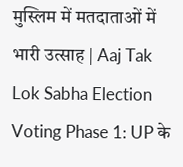मुस्लिम में मतदाताओं में भारी उत्साह | Aaj Tak
Lok Sabha Election Voting Phase 1: UP के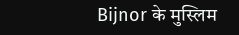Bijnor के मुस्लिम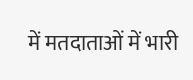में मतदाताओं में भारी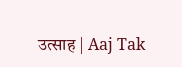उत्साह | Aaj Tak